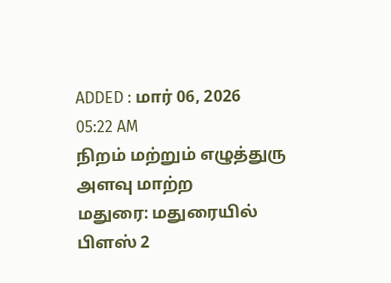ADDED : மார் 06, 2026 05:22 AM
நிறம் மற்றும் எழுத்துரு அளவு மாற்ற
மதுரை: மதுரையில் பிளஸ் 2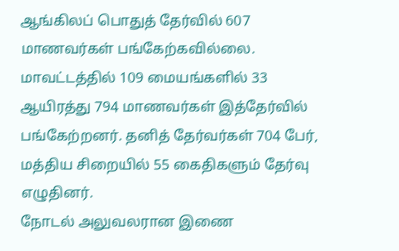ஆங்கிலப் பொதுத் தேர்வில் 607 மாணவர்கள் பங்கேற்கவில்லை.
மாவட்டத்தில் 109 மையங்களில் 33 ஆயிரத்து 794 மாணவர்கள் இத்தேர்வில் பங்கேற்றனர். தனித் தேர்வர்கள் 704 பேர், மத்திய சிறையில் 55 கைதிகளும் தேர்வு எழுதினர்.
நோடல் அலுவலரான இணை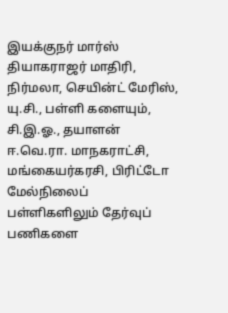இயக்குநர் மார்ஸ் தியாகராஜர் மாதிரி, நிர்மலா, செயின்ட் மேரிஸ், யு.சி., பள்ளி களையும், சி.இ.ஓ., தயாளன் ஈ.வெ.ரா. மாநகராட்சி, மங்கையர்கரசி, பிரிட்டோ மேல்நிலைப் பள்ளிகளிலும் தேர்வுப் பணிகளை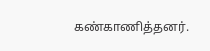கண்காணித்தனர்.